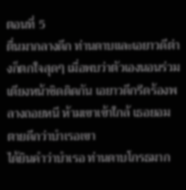ตอนที่ 5
ตื่นมากลางดึก ท่านดาบและเอยาวดีต่างก็ตกใจสุดๆ เมื่อพบว่าตัวเองนอนร่วมเตียงหน้าชิดติดกัน เอยาวดีกรีดร้องพลางถอยหนี ห้ามเขาเข้าใกล้ เธอยอมตายดีกว่าบำเรอเขา
ได้ยินคำว่าบำเรอ ท่านดาบโกรธมาก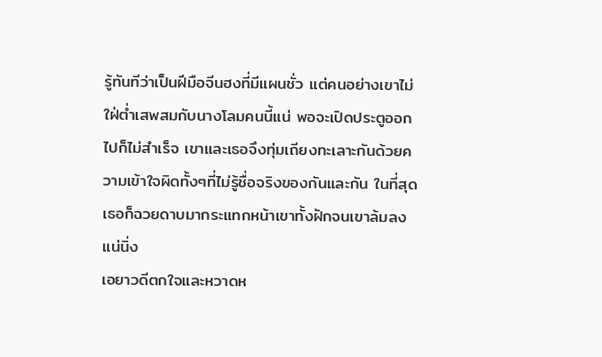รู้ทันทีว่าเป็นฝีมือจีนฮงที่มีแผนชั่ว แต่คนอย่างเขาไม่ใฝ่ต่ำเสพสมกับนางโลมคนนี้แน่ พอจะเปิดประตูออกไปก็ไม่สำเร็จ เขาและเธอจึงทุ่มเถียงทะเลาะกันด้วยความเข้าใจผิดทั้งๆที่ไม่รู้ชื่อจริงของกันและกัน ในที่สุดเธอก็ฉวยดาบมากระแทกหน้าเขาทั้งฝักจนเขาล้มลงแน่นิ่ง
เอยาวดีตกใจและหวาดห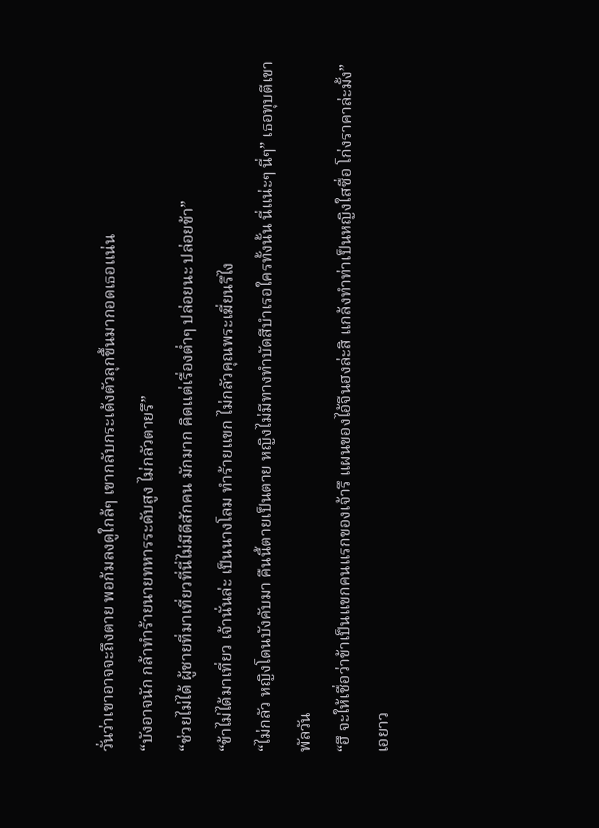วั่นว่าเขาอาจจะถึงตาย พอก้มลงดูใกล้ๆ เขากลับกระเด้งตัวลุกขึ้นมากอดเธอแน่น
“บังอาจนัก กล้าทำร้ายนายทหารระดับสูง ไม่กลัวตายรึ”
“ช่วยไม่ได้ ผู้ชายที่มาเที่ยวที่นี่ไม่มีดีสักคน มักมาก คิดแต่เรื่องต่ำๆ ปล่อยนะ ปล่อยข้า”
“ข้าไม่ได้มาเที่ยว เจ้านั่นล่ะ เป็นนางโลม ทำร้ายแขก ไม่กลัวคุณพระเฆี่ยนรึไง
“ไม่กลัว หญิงโดนบังคับมา คืนนี้ตายเป็นตาย หญิงไม่มีทางทำบัดสีบำเรอใครทั้งนั้น นี่แน่ะๆ นี่ๆ” เธอทุบตีเขาพัลวัน
“ฮึ จะให้เชื่อว่าข้าเป็นแขกคนแรกของเจ้ารึ แผนของไอ้จีนฮงล่ะสิ แกล้งทำท่าเป็นหญิงใสซื่อ โก่งราคาล่ะมั้ง”
เอยาว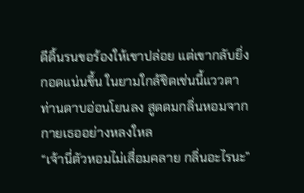ดีดิ้นรนขอร้องให้เขาปล่อย แต่เขากลับยิ่งกอดแน่นขึ้น ในยามใกล้ชิดเช่นนี้แววตาท่านดาบอ่อนโยนลง สูดดมกลิ่นหอมจากกายเธออย่างหลงใหล
“เจ้านี่ตัวหอมไม่เสื่อมคลาย กลิ่นอะไรนะ”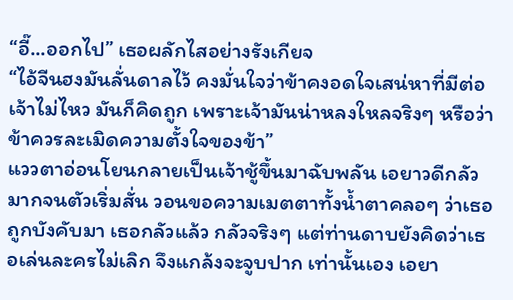“อี๊...ออกไป” เธอผลักไสอย่างรังเกียจ
“ไอ้จีนฮงมันลั่นดาลไว้ คงมั่นใจว่าข้าคงอดใจเสน่หาที่มีต่อเจ้าไม่ไหว มันก็คิดถูก เพราะเจ้ามันน่าหลงใหลจริงๆ หรือว่าข้าควรละเมิดความตั้งใจของข้า”
แววตาอ่อนโยนกลายเป็นเจ้าชู้ขึ้นมาฉับพลัน เอยาวดีกลัวมากจนตัวเริ่มสั่น วอนขอความเมตตาทั้งน้ำตาคลอๆ ว่าเธอถูกบังคับมา เธอกลัวแล้ว กลัวจริงๆ แต่ท่านดาบยังคิดว่าเธอเล่นละครไม่เลิก จึงแกล้งจะจูบปาก เท่านั้นเอง เอยา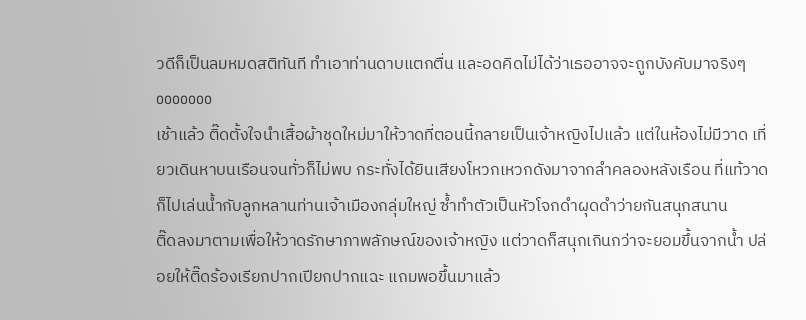วดีก็เป็นลมหมดสติทันที ทำเอาท่านดาบแตกตื่น และอดคิดไม่ได้ว่าเธออาจจะถูกบังคับมาจริงๆ
ooooooo
เช้าแล้ว ติ๊ดตั้งใจนำเสื้อผ้าชุดใหม่มาให้วาดที่ตอนนี้กลายเป็นเจ้าหญิงไปแล้ว แต่ในห้องไม่มีวาด เที่ยวเดินหาบนเรือนจนทั่วก็ไม่พบ กระทั่งได้ยินเสียงโหวกเหวกดังมาจากลำคลองหลังเรือน ที่แท้วาดก็ไปเล่นน้ำกับลูกหลานท่านเจ้าเมืองกลุ่มใหญ่ ซ้ำทำตัวเป็นหัวโจกดำผุดดำว่ายกันสนุกสนาน
ติ๊ดลงมาตามเพื่อให้วาดรักษาภาพลักษณ์ของเจ้าหญิง แต่วาดก็สนุกเกินกว่าจะยอมขึ้นจากน้ำ ปล่อยให้ติ๊ดร้องเรียกปากเปียกปากแฉะ แถมพอขึ้นมาแล้ว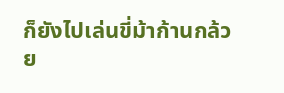ก็ยังไปเล่นขี่ม้าก้านกล้วย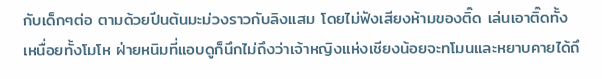กับเด็กๆต่อ ตามด้วยปีนต้นมะม่วงราวกับลิงแสม โดยไม่ฟังเสียงห้ามของติ๊ด เล่นเอาติ๊ดทั้งเหนื่อยทั้งโมโห ฝ่ายหนิมที่แอบดูก็นึกไม่ถึงว่าเจ้าหญิงแห่งเชียงน้อยจะทโมนและหยาบคายได้ถึ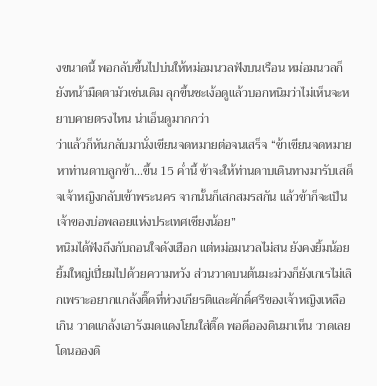งขนาดนี้ พอกลับขึ้นไปบ่นให้หม่อมนวลฟังบนเรือน หม่อมนวลก็ยังหน้ามืดตามัวเช่นเดิม ลุกขึ้นชะเง้อดูแล้วบอกหนิมว่าไม่เห็นจะหยาบคายตรงไหน น่าเอ็นดูมากกว่า
ว่าแล้วก็หันกลับมานั่งเขียนจดหมายต่อจนเสร็จ “ข้าเขียนจดหมายหาท่านดาบลูกข้า...ขึ้น 15 ค่ำนี้ ข้าจะให้ท่านดาบเดินทางมารับเสด็จเจ้าหญิงกลับเข้าพระนคร จากนั้นก็เสกสมรสกัน แล้วข้าก็จะเป็นเจ้าของบ่อพลอยแห่งประเทศเชียงน้อย”
หนิมได้ฟังถึงกับถอนใจดังเฮือก แต่หม่อมนวลไม่สน ยังคงยิ้มน้อยยิ้มใหญ่เปี่ยมไปด้วยความหวัง ส่วนวาดบนต้นมะม่วงก็ยังเกเรไม่เลิกเพราะอยากแกล้งติ๊ดที่ห่วงเกียรติและศักดิ์ศรีของเจ้าหญิงเหลือเกิน วาดแกล้งเอารังมดแดงโยนใส่ติ๊ด พอดีอองดินมาเห็น วาดเลยโดนอองดิ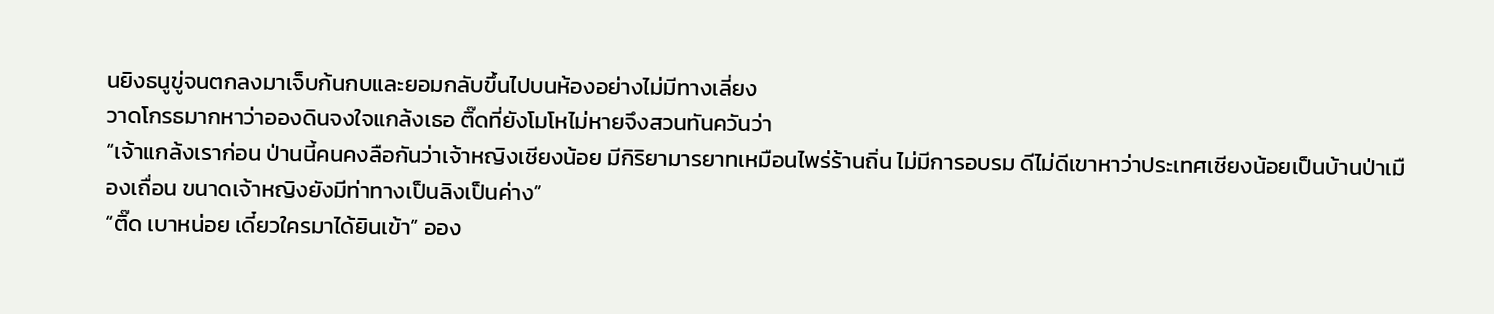นยิงธนูขู่จนตกลงมาเจ็บก้นกบและยอมกลับขึ้นไปบนห้องอย่างไม่มีทางเลี่ยง
วาดโกรธมากหาว่าอองดินจงใจแกล้งเธอ ติ๊ดที่ยังโมโหไม่หายจึงสวนทันควันว่า
“เจ้าแกล้งเราก่อน ป่านนี้คนคงลือกันว่าเจ้าหญิงเชียงน้อย มีกิริยามารยาทเหมือนไพร่ร้านถิ่น ไม่มีการอบรม ดีไม่ดีเขาหาว่าประเทศเชียงน้อยเป็นบ้านป่าเมืองเถื่อน ขนาดเจ้าหญิงยังมีท่าทางเป็นลิงเป็นค่าง”
“ติ๊ด เบาหน่อย เดี๋ยวใครมาได้ยินเข้า” ออง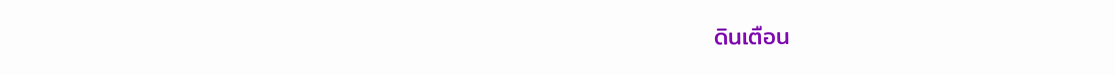ดินเตือน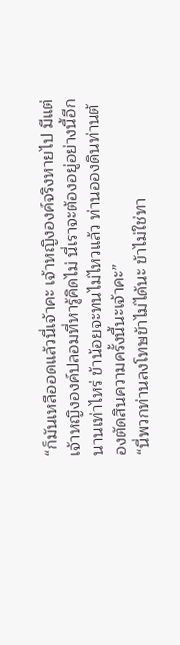“ก็มันเหลืออดแล้วนี่เจ้าคะ เจ้าหญิงองค์จริงหายไป มีแต่เจ้าหญิงองค์ปลอมที่หารู้คิดไม่ นี่เราจะต้องอยู่อย่างนี้อีกนานเท่าไหร่ ข้าน้อยจะทนไม่ไหวแล้ว ท่านอองดินท่านต้องตัดสินความครั้งนี้นะเจ้าคะ”
“นี่พวกท่านลงโทษข้าไม่ได้นะ ข้าไม่ใช่ทา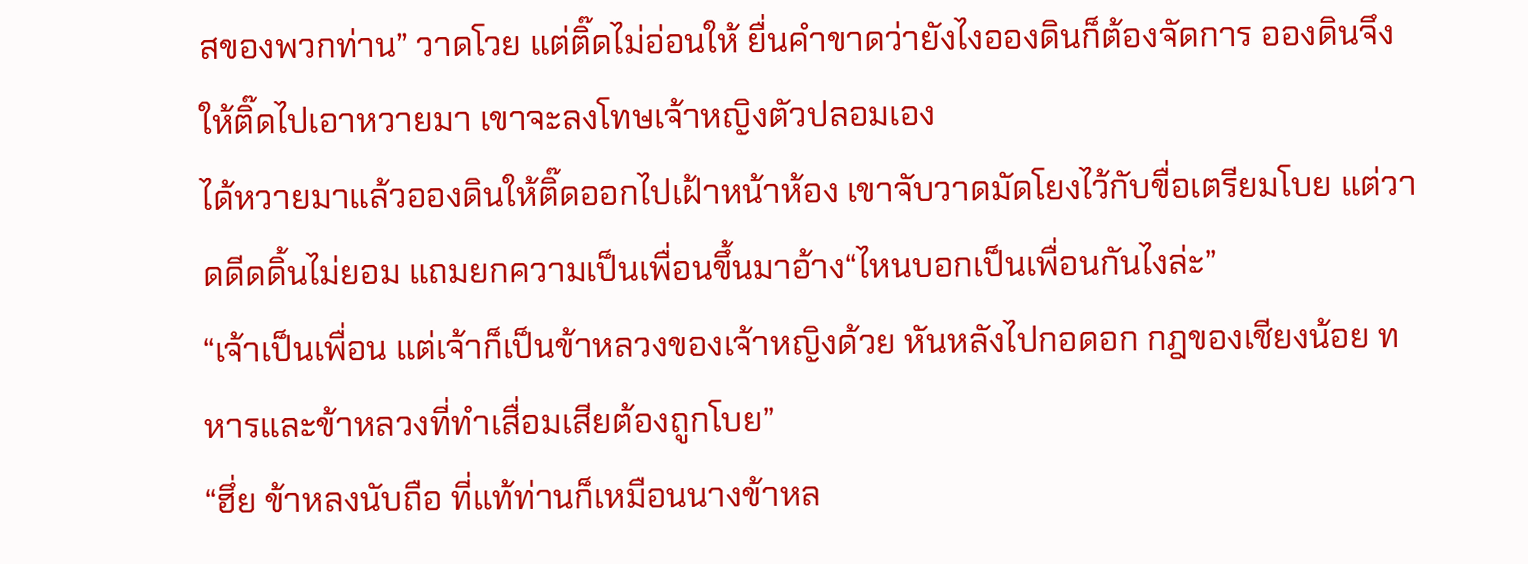สของพวกท่าน” วาดโวย แต่ติ๊ดไม่อ่อนให้ ยื่นคำขาดว่ายังไงอองดินก็ต้องจัดการ อองดินจึงให้ติ๊ดไปเอาหวายมา เขาจะลงโทษเจ้าหญิงตัวปลอมเอง
ได้หวายมาแล้วอองดินให้ติ๊ดออกไปเฝ้าหน้าห้อง เขาจับวาดมัดโยงไว้กับขื่อเตรียมโบย แต่วาดดีดดิ้นไม่ยอม แถมยกความเป็นเพื่อนขึ้นมาอ้าง“ไหนบอกเป็นเพื่อนกันไงล่ะ”
“เจ้าเป็นเพื่อน แต่เจ้าก็เป็นข้าหลวงของเจ้าหญิงด้วย หันหลังไปกอดอก กฎของเชียงน้อย ทหารและข้าหลวงที่ทำเสื่อมเสียต้องถูกโบย”
“ฮึ่ย ข้าหลงนับถือ ที่แท้ท่านก็เหมือนนางข้าหล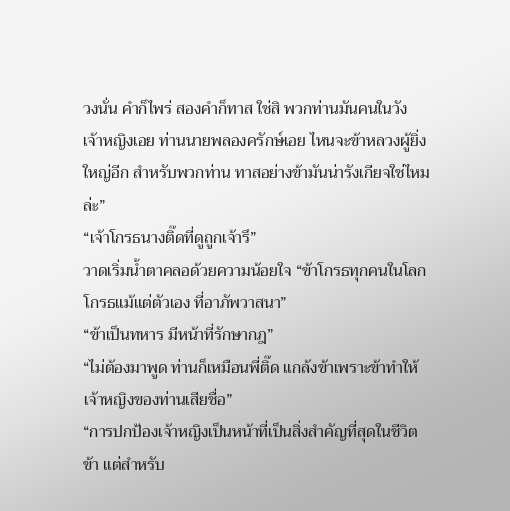วงนั่น คำก็ไพร่ สองคำก็ทาส ใช่สิ พวกท่านมันคนในวัง เจ้าหญิงเอย ท่านนายพลองครักษ์เอย ไหนจะข้าหลวงผู้ยิ่งใหญ่อีก สำหรับพวกท่าน ทาสอย่างข้ามันน่ารังเกียจใช่ไหมล่ะ”
“เจ้าโกรธนางติ๊ดที่ดูถูกเจ้ารึ”
วาดเริ่มน้ำตาคลอด้วยความน้อยใจ “ข้าโกรธทุกคนในโลก โกรธแม้แต่ตัวเอง ที่อาภัพวาสนา”
“ข้าเป็นทหาร มีหน้าที่รักษากฎ”
“ไม่ต้องมาพูด ท่านก็เหมือนพี่ติ๊ด แกล้งข้าเพราะข้าทำให้เจ้าหญิงของท่านเสียชื่อ”
“การปกป้องเจ้าหญิงเป็นหน้าที่เป็นสิ่งสำคัญที่สุดในชีวิตข้า แต่สำหรับ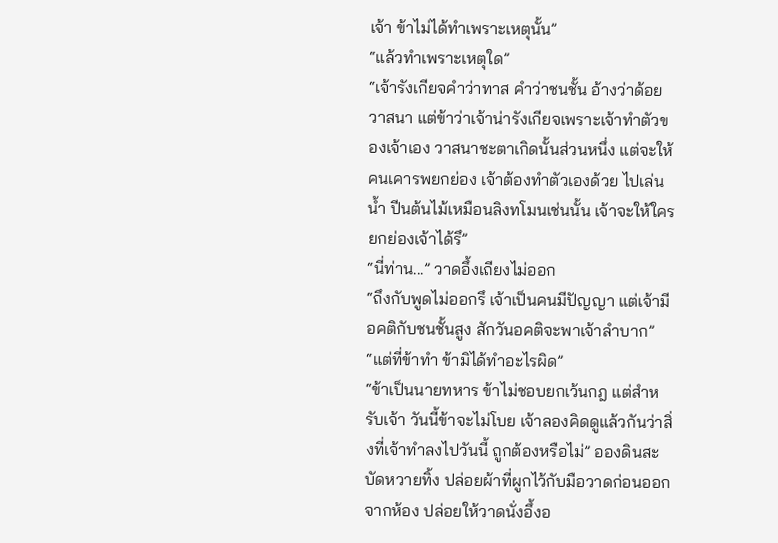เจ้า ข้าไม่ได้ทำเพราะเหตุนั้น”
“แล้วทำเพราะเหตุใด”
“เจ้ารังเกียจคำว่าทาส คำว่าชนชั้น อ้างว่าด้อยวาสนา แต่ข้าว่าเจ้าน่ารังเกียจเพราะเจ้าทำตัวของเจ้าเอง วาสนาชะตาเกิดนั้นส่วนหนึ่ง แต่จะให้คนเคารพยกย่อง เจ้าต้องทำตัวเองด้วย ไปเล่นน้ำ ปีนต้นไม้เหมือนลิงทโมนเช่นนั้น เจ้าจะให้ใครยกย่องเจ้าได้รึ”
“นี่ท่าน...” วาดอึ้งเถียงไม่ออก
“ถึงกับพูดไม่ออกรึ เจ้าเป็นคนมีปัญญา แต่เจ้ามีอคติกับชนชั้นสูง สักวันอคติจะพาเจ้าลำบาก”
“แต่ที่ข้าทำ ข้ามิได้ทำอะไรผิด”
“ข้าเป็นนายทหาร ข้าไม่ชอบยกเว้นกฎ แต่สำหรับเจ้า วันนี้ข้าจะไม่โบย เจ้าลองคิดดูแล้วกันว่าสิ่งที่เจ้าทำลงไปวันนี้ ถูกต้องหรือไม่” อองดินสะบัดหวายทิ้ง ปล่อยผ้าที่ผูกไว้กับมือวาดก่อนออกจากห้อง ปล่อยให้วาดนั่งอึ้งอ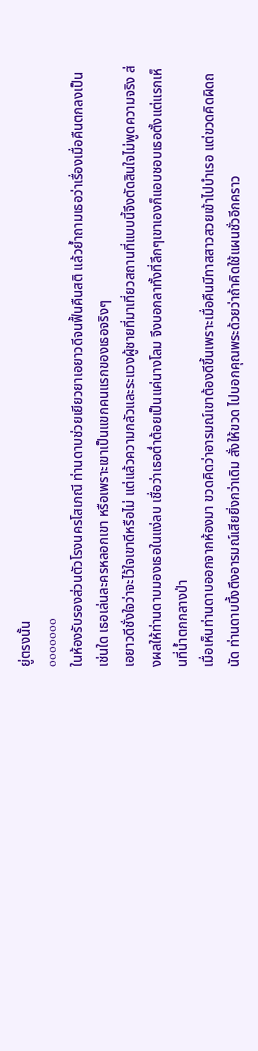ยู่ตรงนั้น
ooooooo
ในห้องรับรองส่วนตัวโรงนครโสเภณี ท่านดาบช่วยเยียวยาเอยาวดีจนฟื้นคืนสติ แล้วย้ำถามเธอว่าเรื่องเมื่อคืนตกลงเป็นเช่นใด เธอเล่นละครหลอกเขา หรือเพราะเขาเป็นแขกคนแรกของเธอจริงๆ
เอยาวดีชั่งใจว่าจะไว้ใจเขาดีหรือไม่ แต่แล้วความกลัวและระแวงผู้ชายที่มาเที่ยวสถานที่แบบนี้จึงตัดสินใจไม่พูดความจริง ส่งผลให้ท่านดาบมองเธอในแง่ลบ เชื่อว่าเธอต่ำต้อยเป็นแค่นางโลม จึงบอกลาทั้งที่ลึกๆเขาเองก็แอบชอบเธอตั้งแต่แรกเห็นที่น้ำตกกลางป่า
เมื่อเห็นท่านดาบออกจากห้องมา ขวดคิดว่าอารมณ์เขาต้องดีขึ้นเพราะเมื่อคืนมีทาสสาวสวยเข้าไปบำเรอ แต่ขวดคิดผิดถนัด ท่านดาบบึ้งตึงอารมณ์เสียยิ่งกว่าเดิม สั่งให้ขวด ไปบอกคุณพระด้วยว่าถ้าคิดใช้แผนชั่วอีกคราว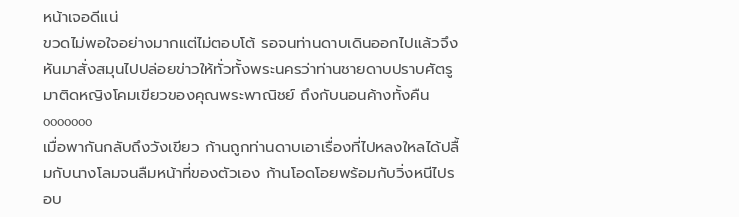หน้าเจอดีแน่
ขวดไม่พอใจอย่างมากแต่ไม่ตอบโต้ รอจนท่านดาบเดินออกไปแล้วจึงหันมาสั่งสมุนไปปล่อยข่าวให้ทั่วทั้งพระนครว่าท่านชายดาบปราบศัตรูมาติดหญิงโคมเขียวของคุณพระพาณิชย์ ถึงกับนอนค้างทั้งคืน
ooooooo
เมื่อพากันกลับถึงวังเขียว ก้านถูกท่านดาบเอาเรื่องที่ไปหลงใหลได้ปลื้มกับนางโลมจนลืมหน้าที่ของตัวเอง ก้านโอดโอยพร้อมกับวิ่งหนีไปรอบ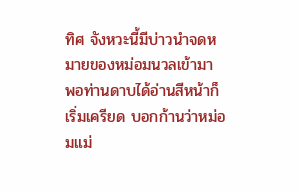ทิศ จังหวะนี้มีบ่าวนำจดหมายของหม่อมนวลเข้ามา พอท่านดาบได้อ่านสีหน้าก็เริ่มเครียด บอกก้านว่าหม่อมแม่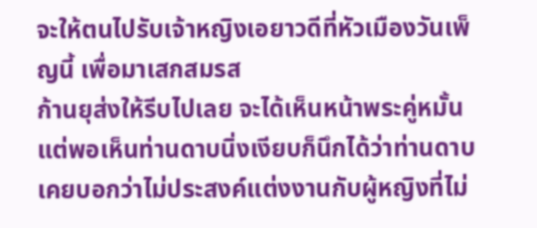จะให้ตนไปรับเจ้าหญิงเอยาวดีที่หัวเมืองวันเพ็ญนี้ เพื่อมาเสกสมรส
ก้านยุส่งให้รีบไปเลย จะได้เห็นหน้าพระคู่หมั้น แต่พอเห็นท่านดาบนิ่งเงียบก็นึกได้ว่าท่านดาบเคยบอกว่าไม่ประสงค์แต่งงานกับผู้หญิงที่ไม่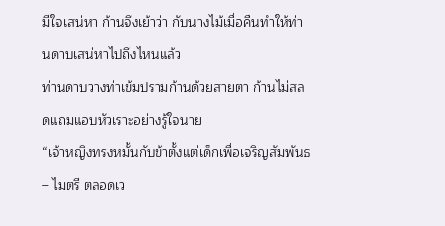มีใจเสน่หา ก้านจึงเย้าว่า กับนางไม้เมื่อคืนทำให้ท่านดาบเสน่หาไปถึงไหนแล้ว
ท่านดาบวางท่าเข้มปรามก้านด้วยสายตา ก้านไม่สลดแถมแอบหัวเราะอย่างรู้ใจนาย
“เจ้าหญิงทรงหมั้นกับข้าตั้งแต่เด็กเพื่อเจริญสัมพันธ– ไมตรี ตลอดเว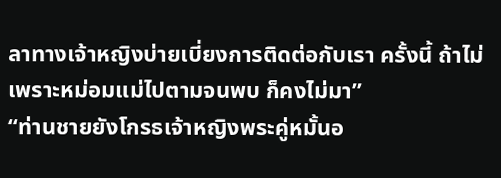ลาทางเจ้าหญิงบ่ายเบี่ยงการติดต่อกับเรา ครั้งนี้ ถ้าไม่เพราะหม่อมแม่ไปตามจนพบ ก็คงไม่มา”
“ท่านชายยังโกรธเจ้าหญิงพระคู่หมั้นอ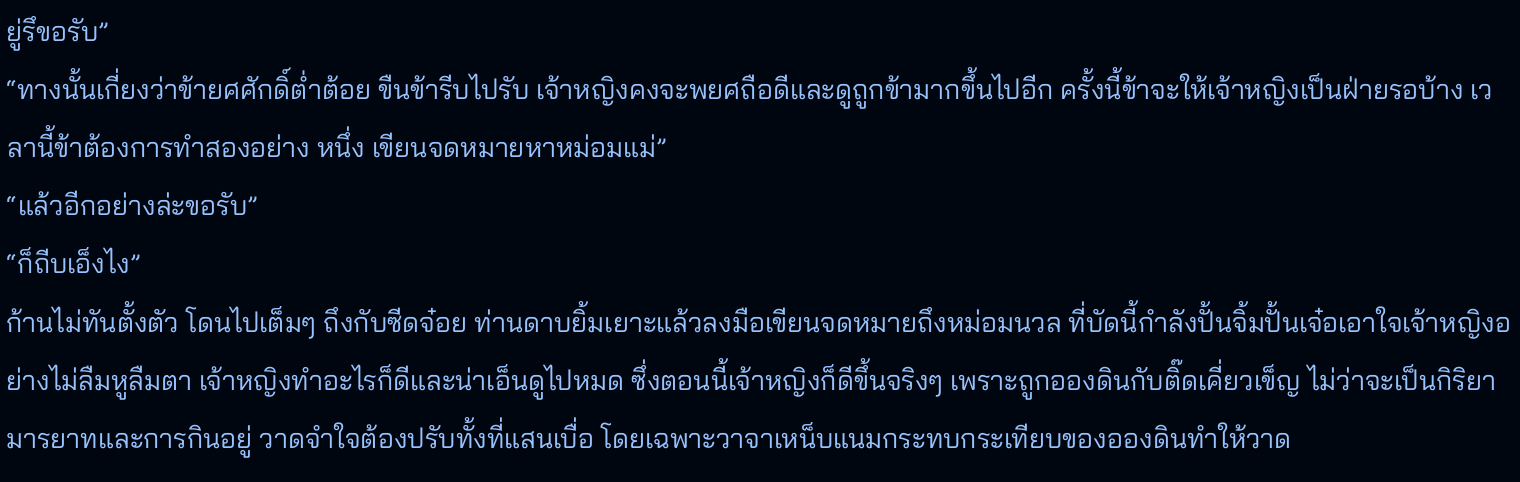ยู่รึขอรับ”
“ทางนั้นเกี่ยงว่าข้ายศศักดิ์ต่ำต้อย ขืนข้ารีบไปรับ เจ้าหญิงคงจะพยศถือดีและดูถูกข้ามากขึ้นไปอีก ครั้งนี้ข้าจะให้เจ้าหญิงเป็นฝ่ายรอบ้าง เวลานี้ข้าต้องการทำสองอย่าง หนึ่ง เขียนจดหมายหาหม่อมแม่”
“แล้วอีกอย่างล่ะขอรับ”
“ก็ถีบเอ็งไง”
ก้านไม่ทันตั้งตัว โดนไปเต็มๆ ถึงกับซีดจ๋อย ท่านดาบยิ้มเยาะแล้วลงมือเขียนจดหมายถึงหม่อมนวล ที่บัดนี้กำลังปั้นจิ้มปั้นเจ๋อเอาใจเจ้าหญิงอย่างไม่ลืมหูลืมตา เจ้าหญิงทำอะไรก็ดีและน่าเอ็นดูไปหมด ซึ่งตอนนี้เจ้าหญิงก็ดีขึ้นจริงๆ เพราะถูกอองดินกับติ๊ดเคี่ยวเข็ญ ไม่ว่าจะเป็นกิริยามารยาทและการกินอยู่ วาดจำใจต้องปรับทั้งที่แสนเบื่อ โดยเฉพาะวาจาเหน็บแนมกระทบกระเทียบของอองดินทำให้วาด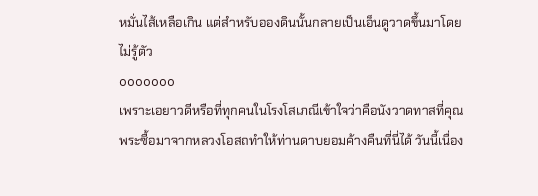หมั่นไส้เหลือเกิน แต่สำหรับอองดินนั้นกลายเป็นเอ็นดูวาดขึ้นมาโดยไม่รู้ตัว
ooooooo
เพราะเอยาวดีหรือที่ทุกคนในโรงโสเภณีเข้าใจว่าคือนังวาดทาสที่คุณพระซื้อมาจากหลวงโอสถทำให้ท่านดาบยอมค้างคืนที่นี่ได้ วันนี้เนื่อง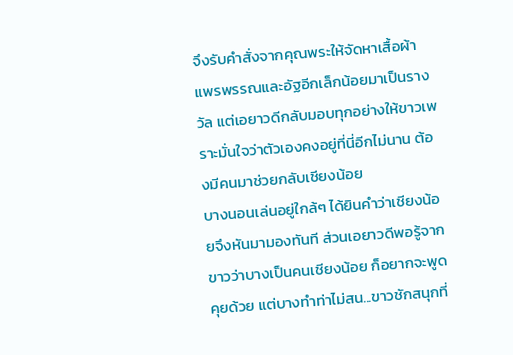จึงรับคำสั่งจากคุณพระให้จัดหาเสื้อผ้าแพรพรรณและอัฐอีกเล็กน้อยมาเป็นรางวัล แต่เอยาวดีกลับมอบทุกอย่างให้ขาวเพราะมั่นใจว่าตัวเองคงอยู่ที่นี่อีกไม่นาน ต้องมีคนมาช่วยกลับเชียงน้อย
บางนอนเล่นอยู่ใกล้ๆ ได้ยินคำว่าเชียงน้อยจึงหันมามองทันที ส่วนเอยาวดีพอรู้จากขาวว่าบางเป็นคนเชียงน้อย ก็อยากจะพูดคุยด้วย แต่บางทำท่าไม่สน...ขาวชักสนุกที่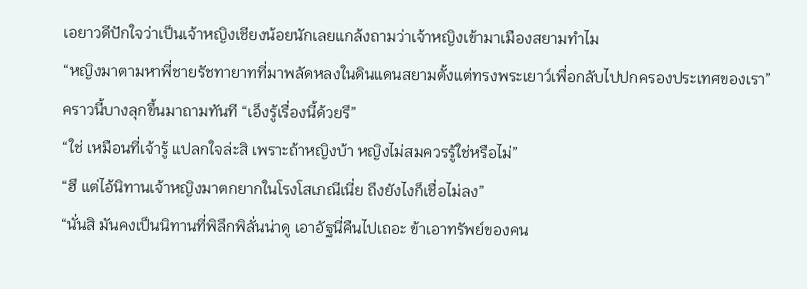เอยาวดีปักใจว่าเป็นเจ้าหญิงเชียงน้อยนักเลยแกล้งถามว่าเจ้าหญิงเข้ามาเมืองสยามทำไม
“หญิงมาตามหาพี่ชายรัชทายาทที่มาพลัดหลงในดินแดนสยามตั้งแต่ทรงพระเยาว์เพื่อกลับไปปกครองประเทศของเรา”
คราวนี้บางลุกขึ้นมาถามทันที “เอ็งรู้เรื่องนี้ด้วยรึ”
“ใช่ เหมือนที่เจ้ารู้ แปลกใจล่ะสิ เพราะถ้าหญิงบ้า หญิงไม่สมควรรู้ใช่หรือไม่”
“ฮึ แต่ไอ้นิทานเจ้าหญิงมาตกยากในโรงโสเภณีเนี่ย ถึงยังไงก็เชื่อไม่ลง”
“นั่นสิ มันคงเป็นนิทานที่พิลึกพิลั่นน่าดู เอาอัฐนี่คืนไปเถอะ ข้าเอาทรัพย์ของคน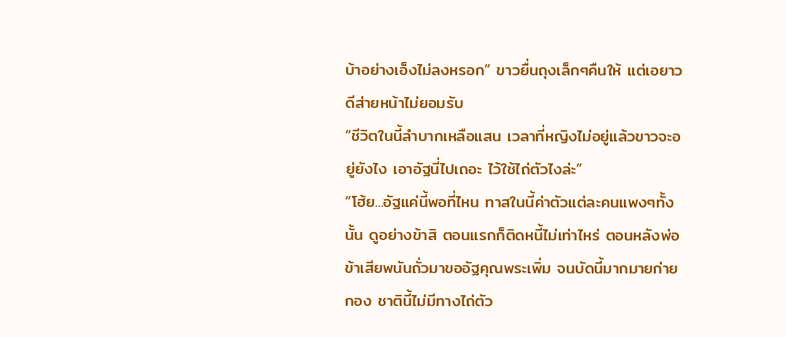บ้าอย่างเอ็งไม่ลงหรอก” ขาวยื่นถุงเล็กๆคืนให้ แต่เอยาวดีส่ายหน้าไม่ยอมรับ
“ชีวิตในนี้ลำบากเหลือแสน เวลาที่หญิงไม่อยู่แล้วขาวจะอยู่ยังไง เอาอัฐนี่ไปเถอะ ไว้ใช้ไถ่ตัวไงล่ะ”
“โฮ้ย...อัฐแค่นี้พอที่ไหน ทาสในนี้ค่าตัวแต่ละคนแพงๆทั้งนั้น ดูอย่างข้าสิ ตอนแรกก็ติดหนี้ไม่เท่าไหร่ ตอนหลังพ่อข้าเสียพนันถั่วมาขออัฐคุณพระเพิ่ม จนบัดนี้มากมายก่ายกอง ชาตินี้ไม่มีทางไถ่ตัว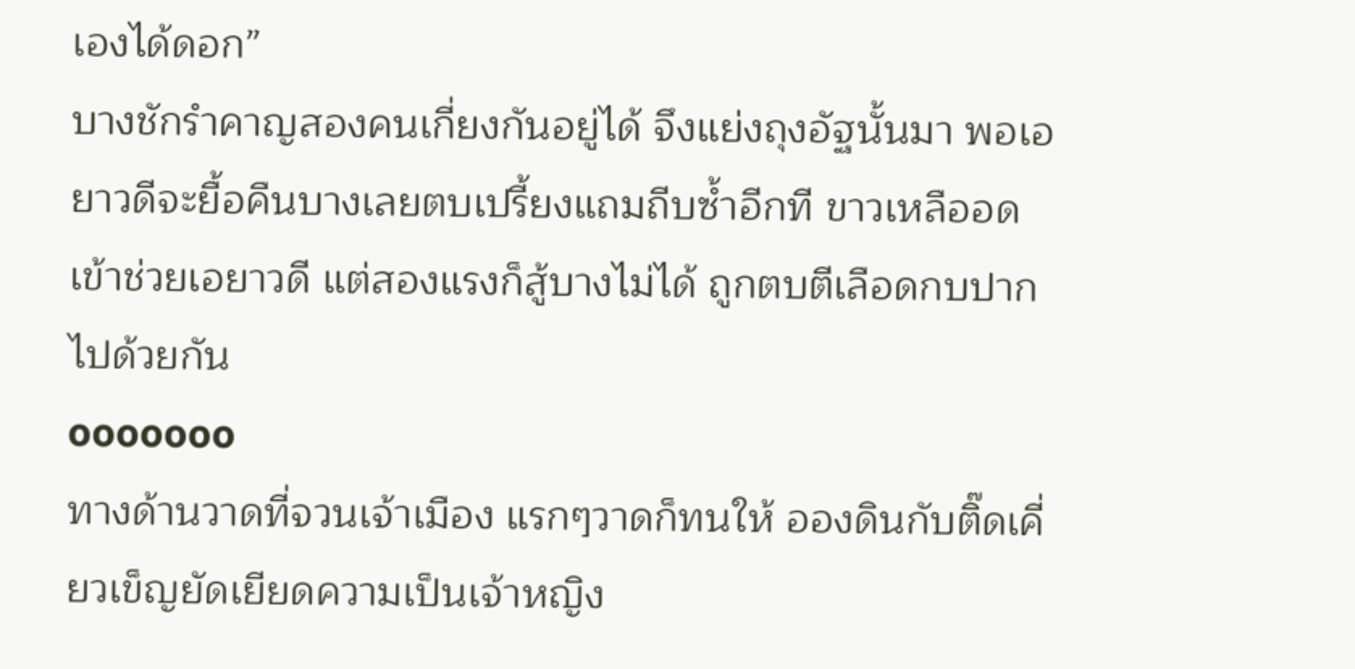เองได้ดอก”
บางชักรำคาญสองคนเกี่ยงกันอยู่ได้ จึงแย่งถุงอัฐนั้นมา พอเอยาวดีจะยื้อคืนบางเลยตบเปรี้ยงแถมถีบซ้ำอีกที ขาวเหลืออดเข้าช่วยเอยาวดี แต่สองแรงก็สู้บางไม่ได้ ถูกตบตีเลือดกบปากไปด้วยกัน
ooooooo
ทางด้านวาดที่จวนเจ้าเมือง แรกๆวาดก็ทนให้ อองดินกับติ๊ดเคี่ยวเข็ญยัดเยียดความเป็นเจ้าหญิง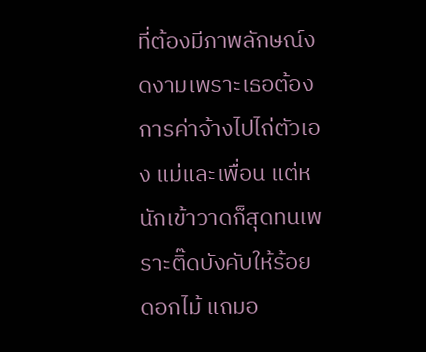ที่ต้องมีภาพลักษณ์งดงามเพราะเธอต้องการค่าจ้างไปไถ่ตัวเอง แม่และเพื่อน แต่หนักเข้าวาดก็สุดทนเพราะติ๊ดบังคับให้ร้อยดอกไม้ แถมอ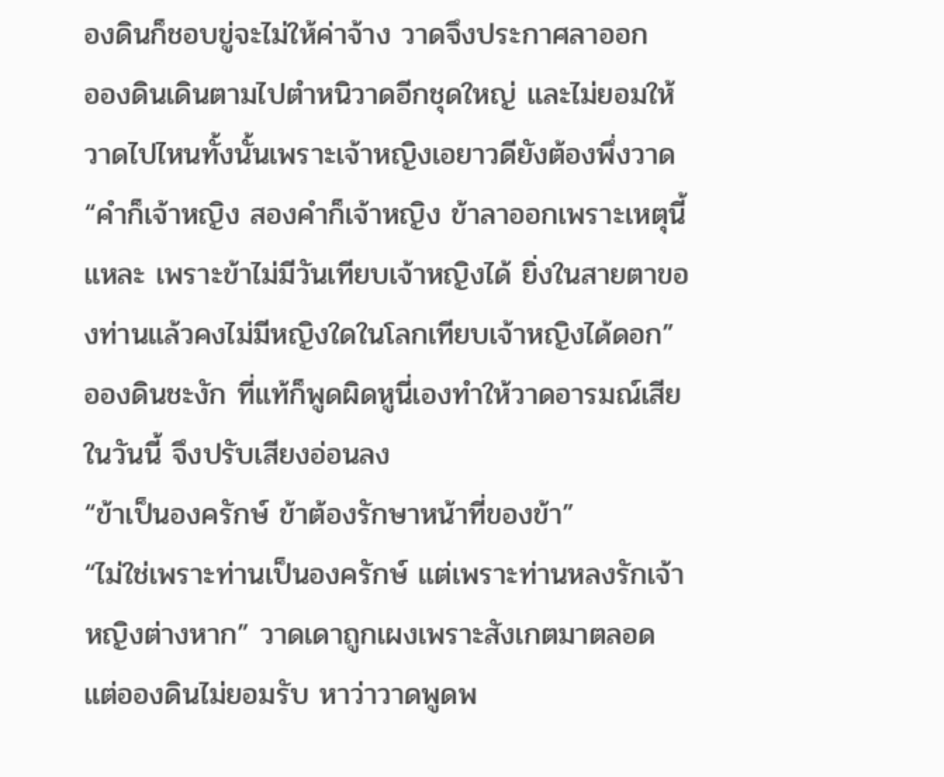องดินก็ชอบขู่จะไม่ให้ค่าจ้าง วาดจึงประกาศลาออก
อองดินเดินตามไปตำหนิวาดอีกชุดใหญ่ และไม่ยอมให้วาดไปไหนทั้งนั้นเพราะเจ้าหญิงเอยาวดียังต้องพึ่งวาด
“คำก็เจ้าหญิง สองคำก็เจ้าหญิง ข้าลาออกเพราะเหตุนี้แหละ เพราะข้าไม่มีวันเทียบเจ้าหญิงได้ ยิ่งในสายตาของท่านแล้วคงไม่มีหญิงใดในโลกเทียบเจ้าหญิงได้ดอก”
อองดินชะงัก ที่แท้ก็พูดผิดหูนี่เองทำให้วาดอารมณ์เสียในวันนี้ จึงปรับเสียงอ่อนลง
“ข้าเป็นองครักษ์ ข้าต้องรักษาหน้าที่ของข้า”
“ไม่ใช่เพราะท่านเป็นองครักษ์ แต่เพราะท่านหลงรักเจ้าหญิงต่างหาก” วาดเดาถูกเผงเพราะสังเกตมาตลอด แต่อองดินไม่ยอมรับ หาว่าวาดพูดพ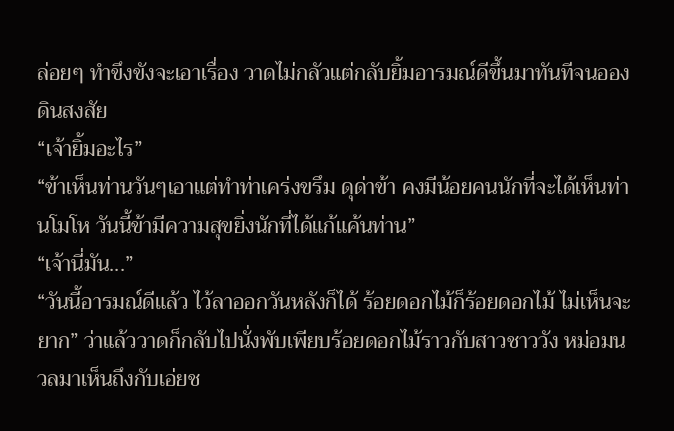ล่อยๆ ทำขึงขังจะเอาเรื่อง วาดไม่กลัวแต่กลับยิ้มอารมณ์ดีขึ้นมาทันทีจนอองดินสงสัย
“เจ้ายิ้มอะไร”
“ข้าเห็นท่านวันๆเอาแต่ทำท่าเคร่งขรึม ดุด่าข้า คงมีน้อยคนนักที่จะได้เห็นท่านโมโห วันนี้ข้ามีความสุขยิ่งนักที่ได้แก้แค้นท่าน”
“เจ้านี่มัน...”
“วันนี้อารมณ์ดีแล้ว ไว้ลาออกวันหลังก็ได้ ร้อยดอกไม้ก็ร้อยดอกไม้ ไม่เห็นจะยาก” ว่าแล้ววาดก็กลับไปนั่งพับเพียบร้อยดอกไม้ราวกับสาวชาววัง หม่อมนวลมาเห็นถึงกับเอ่ยช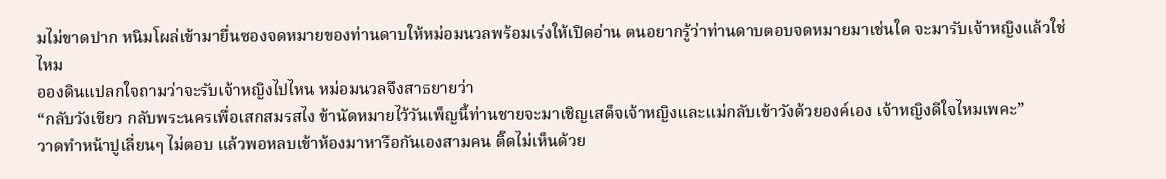มไม่ขาดปาก หนิมโผล่เข้ามายื่นซองจดหมายของท่านดาบให้หม่อมนวลพร้อมเร่งให้เปิดอ่าน ตนอยากรู้ว่าท่านดาบตอบจดหมายมาเช่นใด จะมารับเจ้าหญิงแล้วใช่ไหม
อองดินแปลกใจถามว่าจะรับเจ้าหญิงไปไหน หม่อมนวลจึงสาธยายว่า
“กลับวังเขียว กลับพระนครเพื่อเสกสมรสไง ข้านัดหมายไว้วันเพ็ญนี้ท่านชายจะมาเชิญเสด็จเจ้าหญิงและแม่กลับเข้าวังด้วยองค์เอง เจ้าหญิงดีใจไหมเพคะ”
วาดทำหน้าปูเลี่ยนๆ ไม่ตอบ แล้วพอหลบเข้าห้องมาหารือกันเองสามคน ติ๊ดไม่เห็นด้วย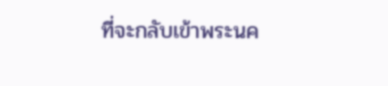ที่จะกลับเข้าพระนค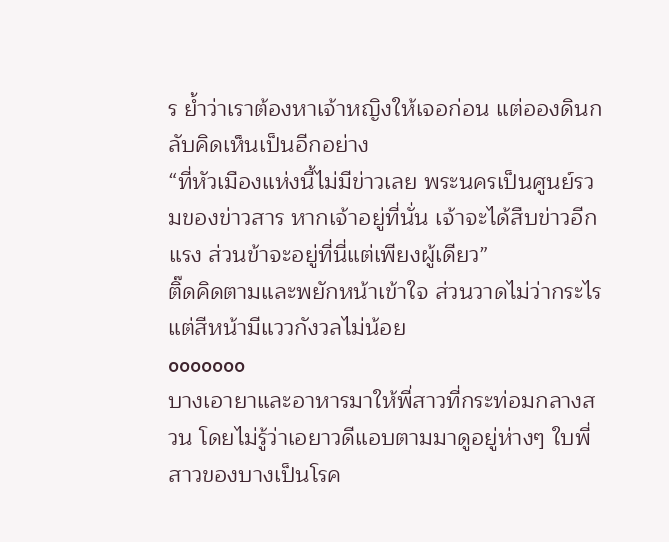ร ย้ำว่าเราต้องหาเจ้าหญิงให้เจอก่อน แต่อองดินกลับคิดเห็นเป็นอีกอย่าง
“ที่หัวเมืองแห่งนี้ไม่มีข่าวเลย พระนครเป็นศูนย์รวมของข่าวสาร หากเจ้าอยู่ที่นั่น เจ้าจะได้สืบข่าวอีกแรง ส่วนข้าจะอยู่ที่นี่แต่เพียงผู้เดียว”
ติ๊ดคิดตามและพยักหน้าเข้าใจ ส่วนวาดไม่ว่ากระไรแต่สีหน้ามีแววกังวลไม่น้อย
ooooooo
บางเอายาและอาหารมาให้พี่สาวที่กระท่อมกลางสวน โดยไม่รู้ว่าเอยาวดีแอบตามมาดูอยู่ห่างๆ ใบพี่สาวของบางเป็นโรค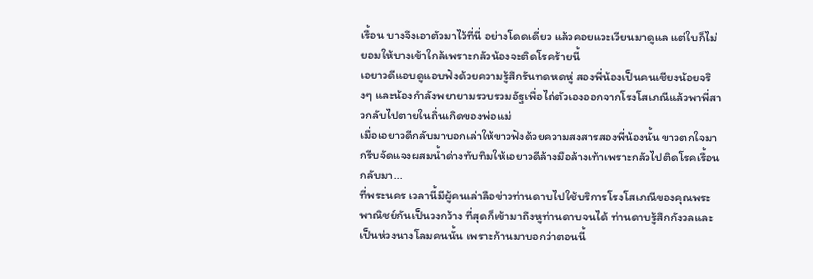เรื้อน บางจึงเอาตัวมาไว้ที่นี่ อย่างโดดเดี่ยว แล้วคอยแวะเวียนมาดูแล แต่ใบก็ไม่ยอมให้บางเข้าใกล้เพราะกลัวน้องจะติดโรคร้ายนี้
เอยาวดีแอบดูแอบฟังด้วยความรู้สึกรันทดหดหู่ สองพี่น้องเป็นคนเชียงน้อยจริงๆ และน้องกำลังพยายามรวบรวมอัฐเพื่อไถ่ตัวเองออกจากโรงโสเภณีแล้วพาพี่สาวกลับไปตายในถิ่นเกิดของพ่อแม่
เมื่อเอยาวดีกลับมาบอกเล่าให้ขาวฟังด้วยความสงสารสองพี่น้องนั้น ขาวตกใจมากรีบจัดแจงผสมน้ำด่างทับทิมให้เอยาวดีล้างมือล้างเท้าเพราะกลัวไปติดโรคเรื้อนกลับมา...
ที่พระนคร เวลานี้มีผู้คนเล่าลือข่าวท่านดาบไปใช้บริการโรงโสเภณีของคุณพระพาณิชย์กันเป็นวงกว้าง ที่สุดก็เข้ามาถึงหูท่านดาบจนได้ ท่านดาบรู้สึกกังวลและเป็นห่วงนางโลมคนนั้น เพราะก้านมาบอกว่าตอนนี้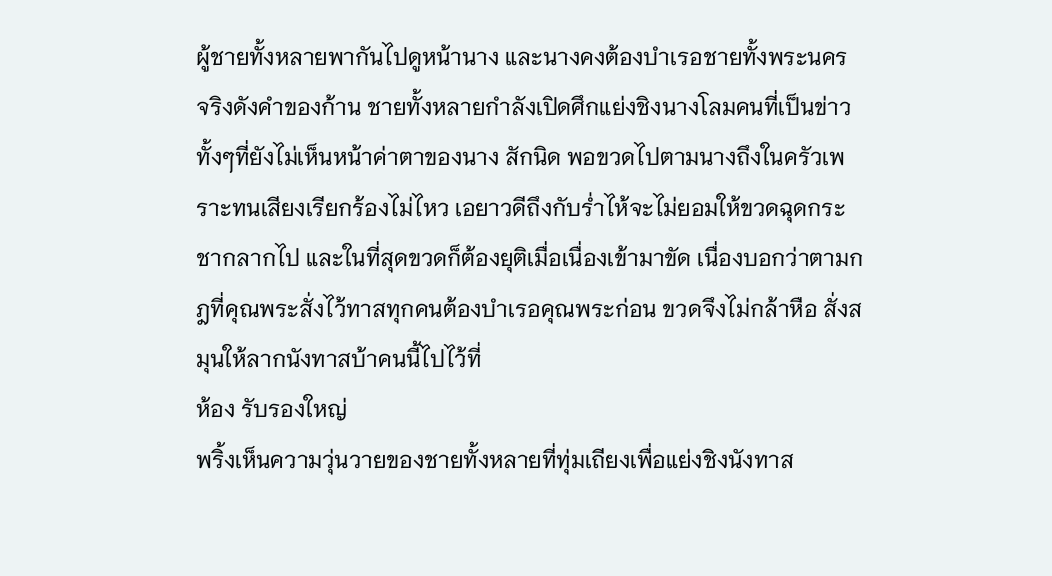ผู้ชายทั้งหลายพากันไปดูหน้านาง และนางคงต้องบำเรอชายทั้งพระนคร
จริงดังคำของก้าน ชายทั้งหลายกำลังเปิดศึกแย่งชิงนางโลมคนที่เป็นข่าวทั้งๆที่ยังไม่เห็นหน้าค่าตาของนาง สักนิด พอขวดไปตามนางถึงในครัวเพราะทนเสียงเรียกร้องไม่ไหว เอยาวดีถึงกับร่ำไห้จะไม่ยอมให้ขวดฉุดกระชากลากไป และในที่สุดขวดก็ต้องยุติเมื่อเนื่องเข้ามาขัด เนื่องบอกว่าตามกฎที่คุณพระสั่งไว้ทาสทุกคนต้องบำเรอคุณพระก่อน ขวดจึงไม่กล้าหือ สั่งสมุนให้ลากนังทาสบ้าคนนี้ไปไว้ที่
ห้อง รับรองใหญ่
พริ้งเห็นความวุ่นวายของชายทั้งหลายที่ทุ่มเถียงเพื่อแย่งชิงนังทาส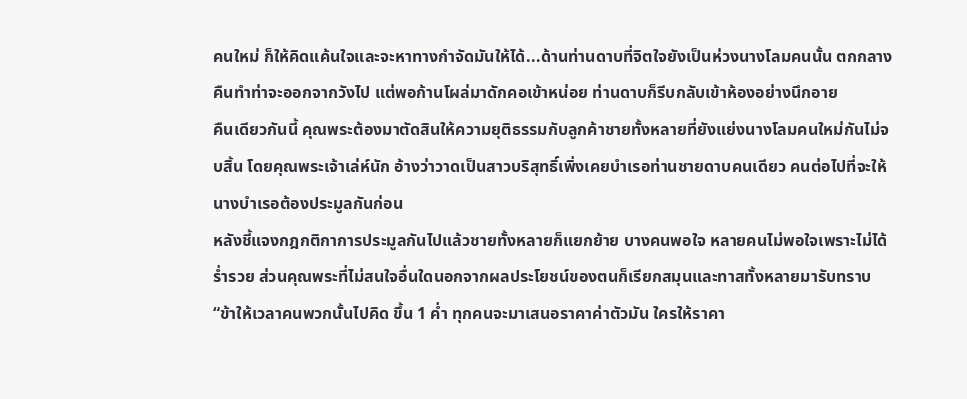คนใหม่ ก็ให้คิดแค้นใจและจะหาทางกำจัดมันให้ได้...ด้านท่านดาบที่จิตใจยังเป็นห่วงนางโลมคนนั้น ตกกลางคืนทำท่าจะออกจากวังไป แต่พอก้านโผล่มาดักคอเข้าหน่อย ท่านดาบก็รีบกลับเข้าห้องอย่างนึกอาย
คืนเดียวกันนี้ คุณพระต้องมาตัดสินให้ความยุติธรรมกับลูกค้าชายทั้งหลายที่ยังแย่งนางโลมคนใหม่กันไม่จบสิ้น โดยคุณพระเจ้าเล่ห์นัก อ้างว่าวาดเป็นสาวบริสุทธิ์เพิ่งเคยบำเรอท่านชายดาบคนเดียว คนต่อไปที่จะให้นางบำเรอต้องประมูลกันก่อน
หลังชี้แจงกฎกติกาการประมูลกันไปแล้วชายทั้งหลายก็แยกย้าย บางคนพอใจ หลายคนไม่พอใจเพราะไม่ได้ร่ำรวย ส่วนคุณพระที่ไม่สนใจอื่นใดนอกจากผลประโยชน์ของตนก็เรียกสมุนและทาสทั้งหลายมารับทราบ
“ข้าให้เวลาคนพวกนั้นไปคิด ขึ้น 1 ค่ำ ทุกคนจะมาเสนอราคาค่าตัวมัน ใครให้ราคา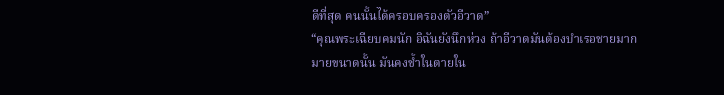ดีที่สุด คนนั้นได้ครอบครองตัวอีวาด”
“คุณพระเฉียบคมนัก อิฉันยังนึกห่วง ถ้าอีวาดมันต้องบำเรอชายมากมายขนาดนั้น มันคงช้ำในตายใน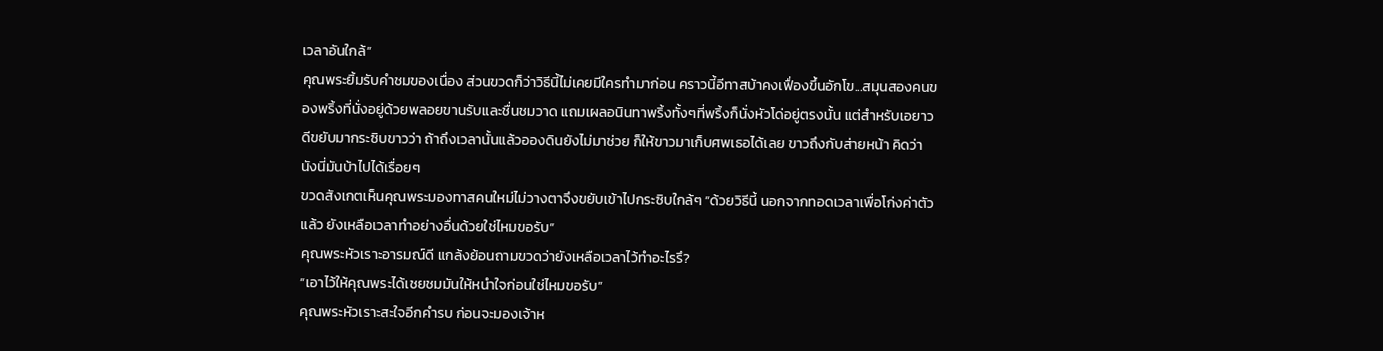เวลาอันใกล้”
คุณพระยิ้มรับคำชมของเนื่อง ส่วนขวดก็ว่าวิธีนี้ไม่เคยมีใครทำมาก่อน คราวนี้อีทาสบ้าคงเฟื่องขึ้นอักโข...สมุนสองคนของพริ้งที่นั่งอยู่ด้วยพลอยขานรับและชื่นชมวาด แถมเผลอนินทาพริ้งทั้งๆที่พริ้งก็นั่งหัวโด่อยู่ตรงนั้น แต่สำหรับเอยาวดีขยับมากระซิบขาวว่า ถ้าถึงเวลานั้นแล้วอองดินยังไม่มาช่วย ก็ให้ขาวมาเก็บศพเธอได้เลย ขาวถึงกับส่ายหน้า คิดว่านังนี่มันบ้าไปได้เรื่อยๆ
ขวดสังเกตเห็นคุณพระมองทาสคนใหม่ไม่วางตาจึงขยับเข้าไปกระซิบใกล้ๆ “ด้วยวิธีนี้ นอกจากทอดเวลาเพื่อโก่งค่าตัวแล้ว ยังเหลือเวลาทำอย่างอื่นด้วยใช่ไหมขอรับ”
คุณพระหัวเราะอารมณ์ดี แกล้งย้อนถามขวดว่ายังเหลือเวลาไว้ทำอะไรรึ?
“เอาไว้ให้คุณพระได้เชยชมมันให้หนำใจก่อนใช่ไหมขอรับ”
คุณพระหัวเราะสะใจอีกคำรบ ก่อนจะมองเจ้าห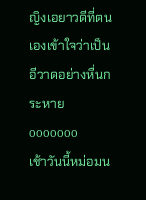ญิงเอยาวดีที่ตนเองเข้าใจว่าเป็นอีวาดอย่างหื่นกระหาย
ooooooo
เช้าวันนี้หม่อมน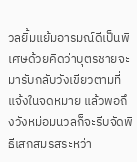วลยิ้มแย้มอารมณ์ดีเป็นพิเศษด้วยคิดว่าบุตรชายจะมารับกลับวังเขียวตามที่แจ้งในจดหมาย แล้วพอถึงวังหม่อมนวลก็จะรีบจัดพิธีเสกสมรสระหว่า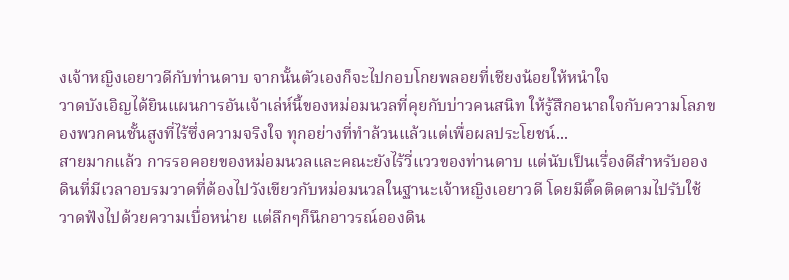งเจ้าหญิงเอยาวดีกับท่านดาบ จากนั้นตัวเองก็จะไปกอบโกยพลอยที่เชียงน้อยให้หนำใจ
วาดบังเอิญได้ยินแผนการอันเจ้าเล่ห์นี้ของหม่อมนวลที่คุยกับบ่าวคนสนิท ให้รู้สึกอนาถใจกับความโลภของพวกคนชั้นสูงที่ไร้ซึ่งความจริงใจ ทุกอย่างที่ทำล้วนแล้วแต่เพื่อผลประโยชน์...
สายมากแล้ว การรอคอยของหม่อมนวลและคณะยังไร้วี่แววของท่านดาบ แต่นับเป็นเรื่องดีสำหรับอองดินที่มีเวลาอบรมวาดที่ต้องไปวังเขียวกับหม่อมนวลในฐานะเจ้าหญิงเอยาวดี โดยมีติ๊ดติดตามไปรับใช้ วาดฟังไปด้วยความเบื่อหน่าย แต่ลึกๆก็นึกอาวรณ์อองดิน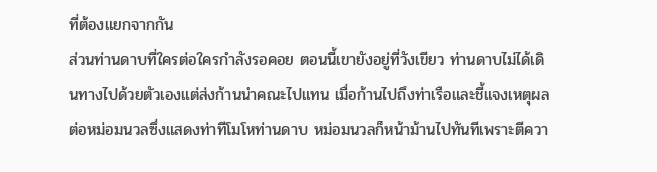ที่ต้องแยกจากกัน
ส่วนท่านดาบที่ใครต่อใครกำลังรอคอย ตอนนี้เขายังอยู่ที่วังเขียว ท่านดาบไม่ได้เดินทางไปด้วยตัวเองแต่ส่งก้านนำคณะไปแทน เมื่อก้านไปถึงท่าเรือและชี้แจงเหตุผลต่อหม่อมนวลซึ่งแสดงท่าทีโมโหท่านดาบ หม่อมนวลก็หน้าม้านไปทันทีเพราะตีควา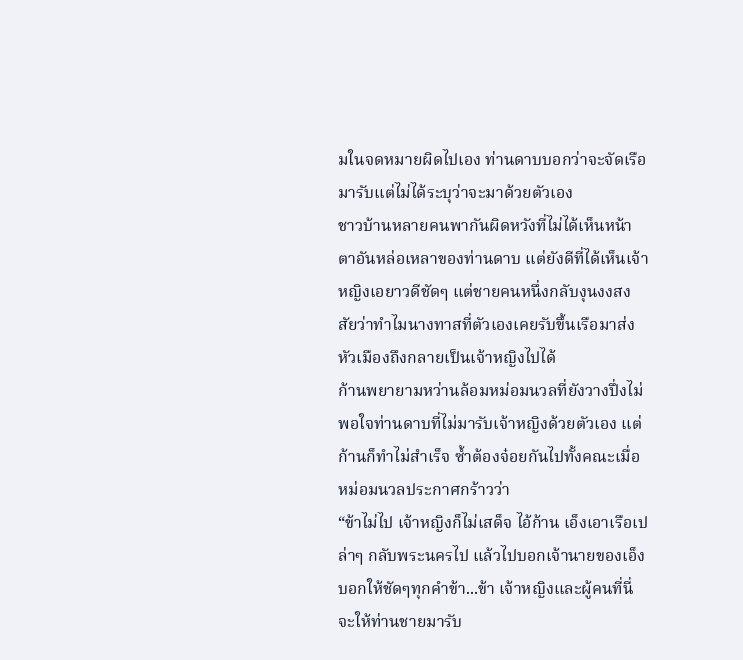มในจดหมายผิดไปเอง ท่านดาบบอกว่าจะจัดเรือมารับแต่ไม่ได้ระบุว่าจะมาด้วยตัวเอง
ชาวบ้านหลายคนพากันผิดหวังที่ไม่ได้เห็นหน้าตาอันหล่อเหลาของท่านดาบ แต่ยังดีที่ได้เห็นเจ้าหญิงเอยาวดีชัดๆ แต่ชายคนหนึ่งกลับงุนงงสงสัยว่าทำไมนางทาสที่ตัวเองเคยรับขึ้นเรือมาส่งหัวเมืองถึงกลายเป็นเจ้าหญิงไปได้
ก้านพยายามหว่านล้อมหม่อมนวลที่ยังวางปึ่งไม่พอใจท่านดาบที่ไม่มารับเจ้าหญิงด้วยตัวเอง แต่ก้านก็ทำไม่สำเร็จ ซ้ำต้องจ๋อยกันไปทั้งคณะเมื่อหม่อมนวลประกาศกร้าวว่า
“ข้าไม่ไป เจ้าหญิงก็ไม่เสด็จ ไอ้ก้าน เอ็งเอาเรือเปล่าๆ กลับพระนครไป แล้วไปบอกเจ้านายของเอ็ง บอกให้ชัดๆทุกคำข้า...ข้า เจ้าหญิงและผู้คนที่นี่จะให้ท่านชายมารับ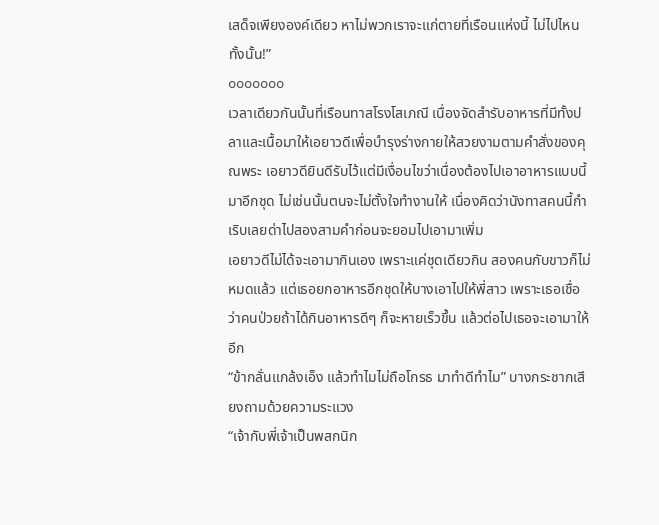เสด็จเพียงองค์เดียว หาไม่พวกเราจะแก่ตายที่เรือนแห่งนี้ ไม่ไปไหนทั้งนั้น!”
ooooooo
เวลาเดียวกันนั้นที่เรือนทาสโรงโสเภณี เนื่องจัดสำรับอาหารที่มีทั้งปลาและเนื้อมาให้เอยาวดีเพื่อบำรุงร่างกายให้สวยงามตามคำสั่งของคุณพระ เอยาวดียินดีรับไว้แต่มีเงื่อนไขว่าเนื่องต้องไปเอาอาหารแบบนี้มาอีกชุด ไม่เช่นนั้นตนจะไม่ตั้งใจทำงานให้ เนื่องคิดว่านังทาสคนนี้กำเริบเลยด่าไปสองสามคำก่อนจะยอมไปเอามาเพิ่ม
เอยาวดีไม่ได้จะเอามากินเอง เพราะแค่ชุดเดียวกิน สองคนกับขาวก็ไม่หมดแล้ว แต่เธอยกอาหารอีกชุดให้บางเอาไปให้พี่สาว เพราะเธอเชื่อว่าคนป่วยถ้าได้กินอาหารดีๆ ก็จะหายเร็วขึ้น แล้วต่อไปเธอจะเอามาให้อีก
“ข้ากลั่นแกล้งเอ็ง แล้วทำไมไม่ถือโกรธ มาทำดีทำไม” บางกระชากเสียงถามด้วยความระแวง
“เจ้ากับพี่เจ้าเป็นพสกนิก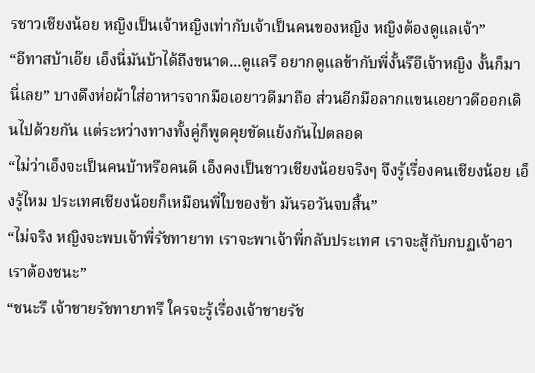รชาวเชียงน้อย หญิงเป็นเจ้าหญิงเท่ากับเจ้าเป็นคนของหญิง หญิงต้องดูแลเจ้า”
“อีทาสบ้าเอ๊ย เอ็งนี่มันบ้าได้ถึงขนาด...ดูแลรึ อยากดูแลข้ากับพี่งั้นรึอีเจ้าหญิง งั้นก็มานี่เลย” บางดึงห่อผ้าใส่อาหารจากมือเอยาวดีมาถือ ส่วนอีกมือลากแขนเอยาวดีออกเดินไปด้วยกัน แต่ระหว่างทางทั้งคู่ก็พูดคุยขัดแย้งกันไปตลอด
“ไม่ว่าเอ็งจะเป็นคนบ้าหรือคนดี เอ็งคงเป็นชาวเชียงน้อยจริงๆ จึงรู้เรื่องคนเชียงน้อย เอ็งรู้ไหม ประเทศเชียงน้อยก็เหมือนพี่ใบของข้า มันรอวันจบสิ้น”
“ไม่จริง หญิงจะพบเจ้าพี่รัชทายาท เราจะพาเจ้าพี่กลับประเทศ เราจะสู้กับกบฏเจ้าอา เราต้องชนะ”
“ชนะรึ เจ้าชายรัชทายาทรึ ใครจะรู้เรื่องเจ้าชายรัช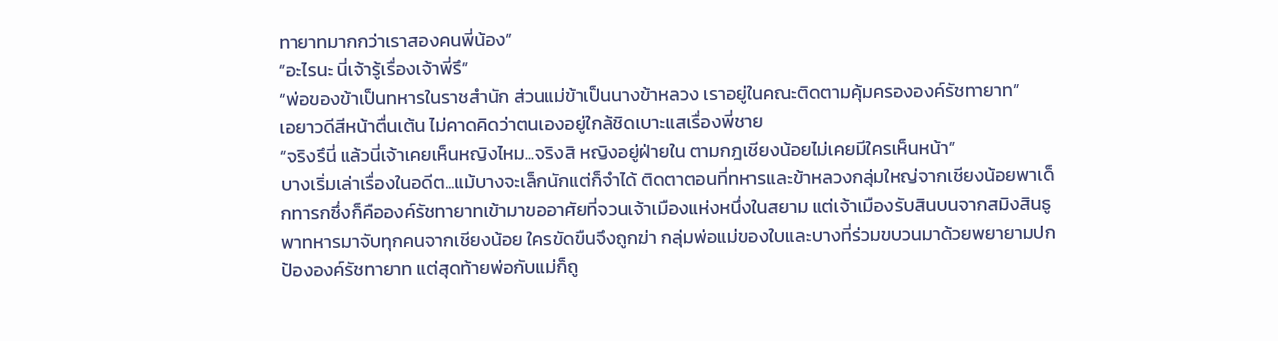ทายาทมากกว่าเราสองคนพี่น้อง”
“อะไรนะ นี่เจ้ารู้เรื่องเจ้าพี่รึ”
“พ่อของข้าเป็นทหารในราชสำนัก ส่วนแม่ข้าเป็นนางข้าหลวง เราอยู่ในคณะติดตามคุ้มครององค์รัชทายาท”
เอยาวดีสีหน้าตื่นเต้น ไม่คาดคิดว่าตนเองอยู่ใกล้ชิดเบาะแสเรื่องพี่ชาย
“จริงรึนี่ แล้วนี่เจ้าเคยเห็นหญิงไหม...จริงสิ หญิงอยู่ฝ่ายใน ตามกฎเชียงน้อยไม่เคยมีใครเห็นหน้า”
บางเริ่มเล่าเรื่องในอดีต...แม้บางจะเล็กนักแต่ก็จำได้ ติดตาตอนที่ทหารและข้าหลวงกลุ่มใหญ่จากเชียงน้อยพาเด็กทารกซึ่งก็คือองค์รัชทายาทเข้ามาขออาศัยที่จวนเจ้าเมืองแห่งหนึ่งในสยาม แต่เจ้าเมืองรับสินบนจากสมิงสินธูพาทหารมาจับทุกคนจากเชียงน้อย ใครขัดขืนจึงถูกฆ่า กลุ่มพ่อแม่ของใบและบางที่ร่วมขบวนมาด้วยพยายามปกป้ององค์รัชทายาท แต่สุดท้ายพ่อกับแม่ก็ถู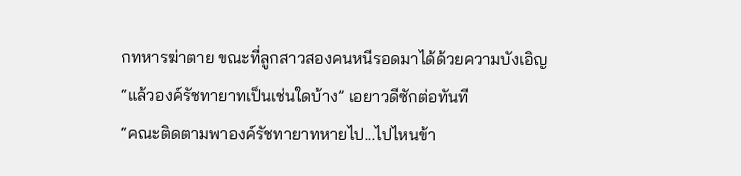กทหารฆ่าตาย ขณะที่ลูกสาวสองคนหนีรอดมาได้ด้วยความบังเอิญ
“แล้วองค์รัชทายาทเป็นเช่นใดบ้าง” เอยาวดีซักต่อทันที
“คณะติดตามพาองค์รัชทายาทหายไป...ไปไหนข้า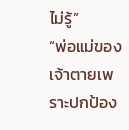ไม่รู้”
“พ่อแม่ของเจ้าตายเพราะปกป้อง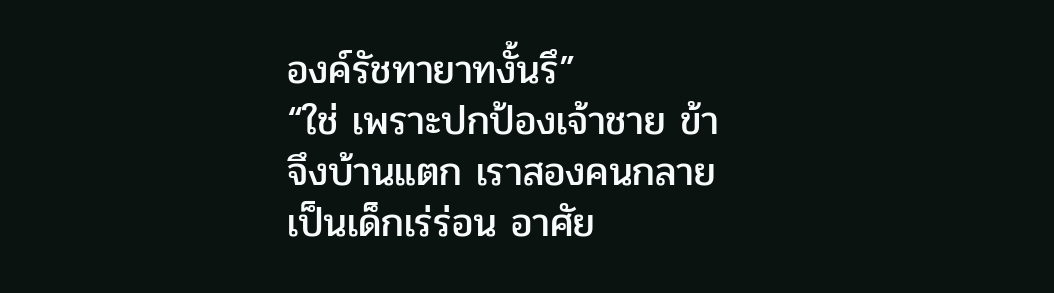องค์รัชทายาทงั้นรึ”
“ใช่ เพราะปกป้องเจ้าชาย ข้าจึงบ้านแตก เราสองคนกลายเป็นเด็กเร่ร่อน อาศัย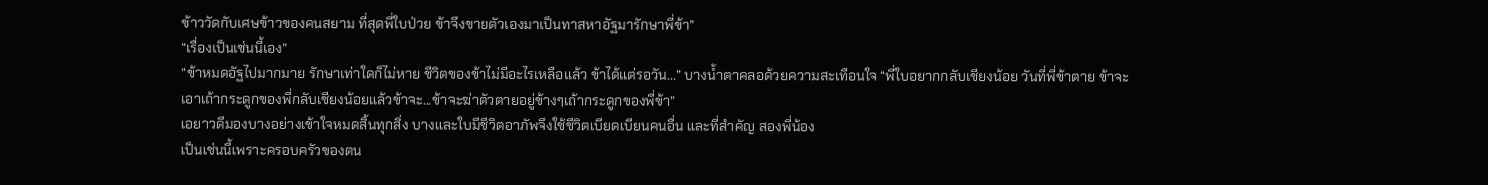ข้าววัดกับเศษข้าวของคนสยาม ที่สุดพี่ใบป่วย ข้าจึงขายตัวเองมาเป็นทาสหาอัฐมารักษาพี่ข้า”
“เรื่องเป็นเช่นนี้เอง”
“ข้าหมดอัฐไปมากมาย รักษาเท่าใดก็ไม่หาย ชีวิตของข้าไม่มีอะไรเหลือแล้ว ข้าได้แต่รอวัน...” บางน้ำตาคลอด้วยความสะเทือนใจ “พี่ใบอยากกลับเชียงน้อย วันที่พี่ข้าตาย ข้าจะเอาเถ้ากระดูกของพี่กลับเชียงน้อยแล้วข้าจะ...ข้าจะฆ่าตัวตายอยู่ข้างๆเถ้ากระดูกของพี่ข้า”
เอยาวดีมองบางอย่างเข้าใจหมดสิ้นทุกสิ่ง บางและใบมีชีวิตอาภัพจึงใช้ชีวิตเบียดเบียนคนอื่น และที่สำคัญ สองพี่น้อง
เป็นเช่นนี้เพราะครอบครัวของตน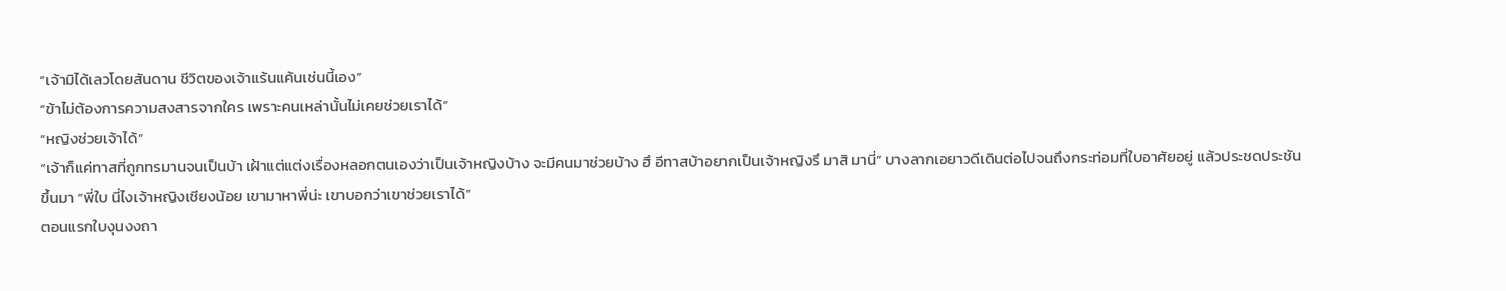“เจ้ามิได้เลวโดยสันดาน ชีวิตของเจ้าแร้นแค้นเช่นนี้เอง”
“ข้าไม่ต้องการความสงสารจากใคร เพราะคนเหล่านั้นไม่เคยช่วยเราได้”
“หญิงช่วยเจ้าได้”
“เจ้าก็แค่ทาสที่ถูกทรมานจนเป็นบ้า เฝ้าแต่แต่งเรื่องหลอกตนเองว่าเป็นเจ้าหญิงบ้าง จะมีคนมาช่วยบ้าง ฮึ อีทาสบ้าอยากเป็นเจ้าหญิงรึ มาสิ มานี่” บางลากเอยาวดีเดินต่อไปจนถึงกระท่อมที่ใบอาศัยอยู่ แล้วประชดประชันขึ้นมา “พี่ใบ นี่ไงเจ้าหญิงเชียงน้อย เขามาหาพี่น่ะ เขาบอกว่าเขาช่วยเราได้”
ตอนแรกใบงุนงงถา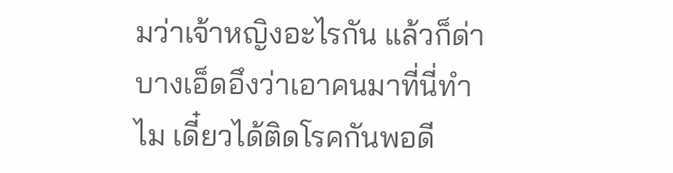มว่าเจ้าหญิงอะไรกัน แล้วก็ด่าบางเอ็ดอึงว่าเอาคนมาที่นี่ทำไม เดี๋ยวได้ติดโรคกันพอดี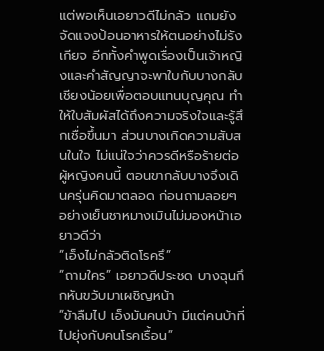แต่พอเห็นเอยาวดีไม่กลัว แถมยังจัดแจงป้อนอาหารให้ตนอย่างไม่รังเกียจ อีกทั้งคำพูดเรื่องเป็นเจ้าหญิงและคำสัญญาจะพาใบกับบางกลับเชียงน้อยเพื่อตอบแทนบุญคุณ ทำให้ใบสัมผัสได้ถึงความจริงใจและรู้สึกเชื่อขึ้นมา ส่วนบางเกิดความสับสนในใจ ไม่แน่ใจว่าควรดีหรือร้ายต่อผู้หญิงคนนี้ ตอนขากลับบางจึงเดินครุ่นคิดมาตลอด ก่อนถามลอยๆอย่างเย็นชาหมางเมินไม่มองหน้าเอยาวดีว่า
“เอ็งไม่กลัวติดโรครึ”
“ถามใคร” เอยาวดีประชด บางฉุนกึกหันขวับมาเผชิญหน้า
“ข้าลืมไป เอ็งมันคนบ้า มีแต่คนบ้าที่ไปยุ่งกับคนโรคเรื้อน”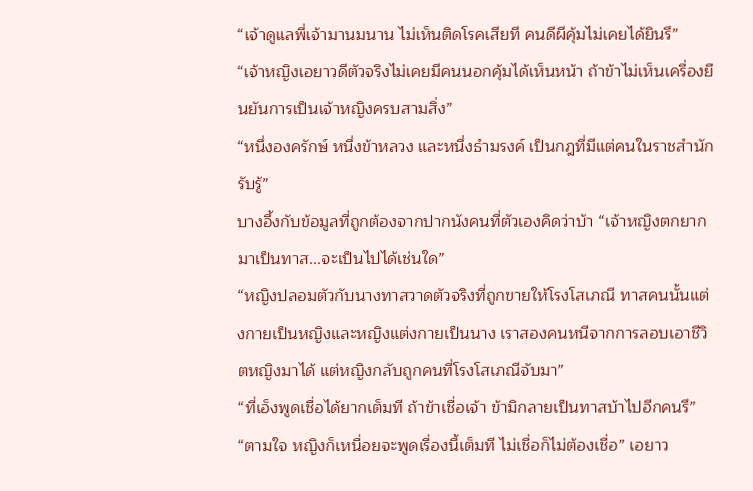“เจ้าดูแลพี่เจ้ามานมนาน ไม่เห็นติดโรคเสียที คนดีผีคุ้มไม่เคยได้ยินรึ”
“เจ้าหญิงเอยาวดีตัวจริงไม่เคยมีคนนอกคุ้มได้เห็นหน้า ถ้าข้าไม่เห็นเครื่องยืนยันการเป็นเจ้าหญิงครบสามสิ่ง”
“หนึ่งองครักษ์ หนึ่งข้าหลวง และหนึ่งธำมรงค์ เป็นกฎที่มีแต่คนในราชสำนักรับรู้”
บางอึ้งกับข้อมูลที่ถูกต้องจากปากนังคนที่ตัวเองคิดว่าบ้า “เจ้าหญิงตกยากมาเป็นทาส...จะเป็นไปได้เช่นใด”
“หญิงปลอมตัวกับนางทาสวาดตัวจริงที่ถูกขายให้โรงโสเภณี ทาสคนนั้นแต่งกายเป็นหญิงและหญิงแต่งกายเป็นนาง เราสองคนหนีจากการลอบเอาชีวิตหญิงมาได้ แต่หญิงกลับถูกคนที่โรงโสเภณีจับมา”
“ที่เอ็งพูดเชื่อได้ยากเต็มที ถ้าข้าเชื่อเจ้า ข้ามิกลายเป็นทาสบ้าไปอีกคนรึ”
“ตามใจ หญิงก็เหนื่อยจะพูดเรื่องนี้เต็มที ไม่เชื่อก็ไม่ต้องเชื่อ” เอยาว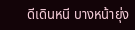ดีเดินหนี บางหน้ายุ่ง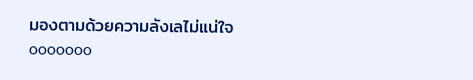มองตามด้วยความลังเลไม่แน่ใจ
ooooooo